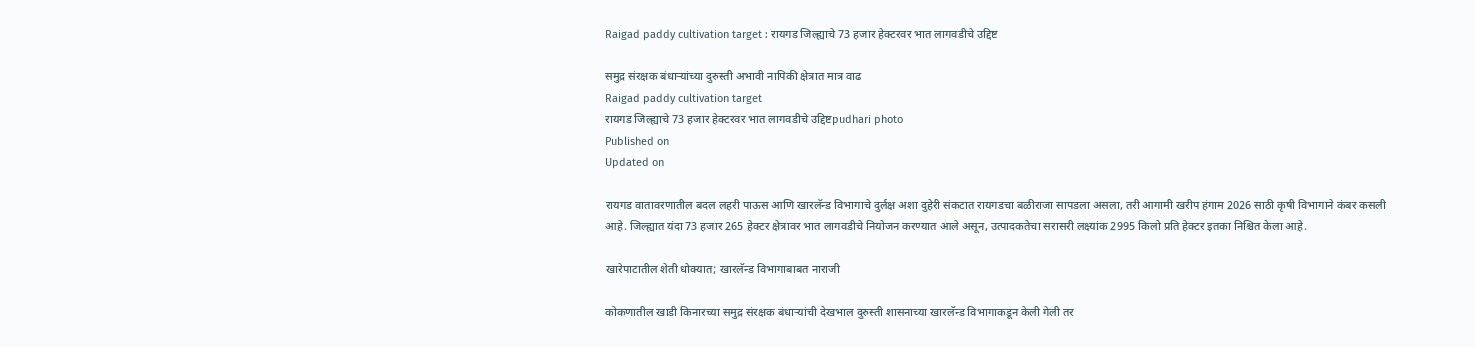Raigad paddy cultivation target : रायगड जिल्ह्याचे 73 हजार हेक्टरवर भात लागवडीचे उद्दिष्ट

समुद्र संरक्षक बंधाऱ्यांच्या दुरुस्ती अभावी नापिकी क्षेत्रात मात्र वाढ
Raigad paddy cultivation target
रायगड जिल्ह्याचे 73 हजार हेक्टरवर भात लागवडीचे उद्दिष्टpudhari photo
Published on
Updated on

रायगड वातावरणातील बदल लहरी पाऊस आणि खारलॅन्ड विभागाचे दुर्लक्ष अशा दुहेरी संकटात रायगडचा बळीराजा सापडला असला, तरी आगामी खरीप हंगाम 2026 साठी कृषी विभागाने कंबर कसली आहे. जिल्ह्यात यंदा 73 हजार 265 हेक्टर क्षेत्रावर भात लागवडीचे नियोजन करण्यात आले असून, उत्पादकतेचा सरासरी लक्ष्यांक 2995 किलो प्रति हेक्टर इतका निश्चित केला आहे.

खारेपाटातील शेती धोक्यात; खारलॅन्ड विभागाबाबत नाराजी

कोकणातील खाडी किनारच्या समुद्र संरक्षक बंधाऱ्यांची देखभाल दुरुस्ती शासनाच्या खारलॅन्ड विभागाकडून केली गेली तर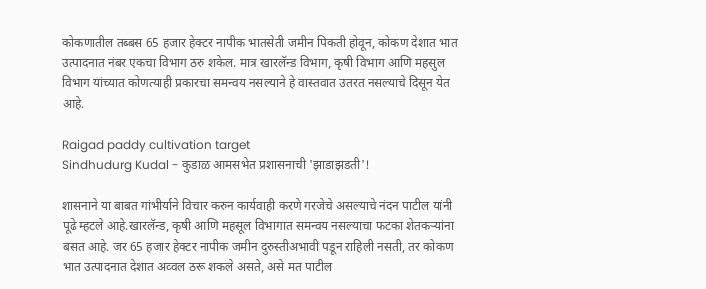कोकणातील तब्बस 65 हजार हेक्टर नापीक भातसेती जमीन पिकती होवून, कोकण देशात भात उत्पादनात नंबर एकचा विभाग ठरु शकेल. मात्र खारलॅन्ड विभाग, कृषी विभाग आणि महसुल विभाग यांच्यात कोणत्याही प्रकारचा समन्वय नसल्याने हे वास्तवात उतरत नसल्याचे दिसून येत आहे.

Raigad paddy cultivation target
Sindhudurg Kudal - कुडाळ आमसभेत प्रशासनाची 'झाडाझडती'!

शासनाने या बाबत गांभीर्याने विचार करुन कार्यवाही करणे गरजेचे असल्याचे नंदन पाटील यांनी पूढे म्हटले आहे.खारलॅन्ड, कृषी आणि महसूल विभागात समन्वय नसल्याचा फटका शेतकऱ्यांना बसत आहे. जर 65 हजार हेक्टर नापीक जमीन दुरुस्तीअभावी पडून राहिली नसती, तर कोकण भात उत्पादनात देशात अव्वल ठरू शकले असते, असे मत पाटील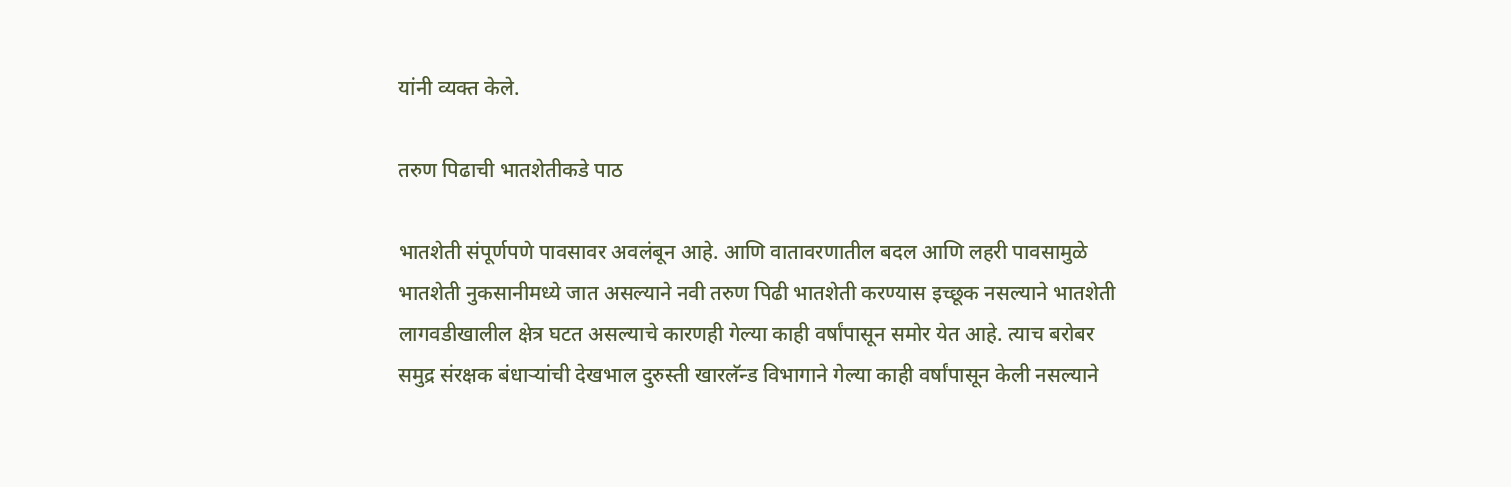यांनी व्यक्त केले.

तरुण पिढाची भातशेतीकडे पाठ

भातशेती संपूर्णपणे पावसावर अवलंबून आहे. आणि वातावरणातील बदल आणि लहरी पावसामुळे भातशेती नुकसानीमध्ये जात असल्याने नवी तरुण पिढी भातशेती करण्यास इच्छूक नसल्याने भातशेती लागवडीखालील क्षेत्र घटत असल्याचे कारणही गेल्या काही वर्षांपासून समोर येत आहे. त्याच बरोबर समुद्र संरक्षक बंधाऱ्यांची देखभाल दुरुस्ती खारलॅन्ड विभागाने गेल्या काही वर्षांपासून केली नसल्याने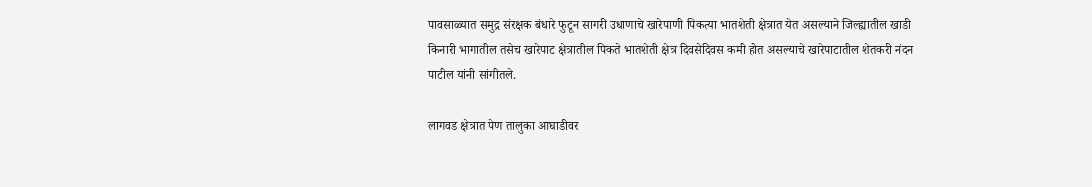पावसाळ्यात समुद्र संरक्षक बंधारे फुटून सागरी उधाणाचे खारेपाणी पिकत्या भातशेती क्षेत्रात येत असल्याने जिल्ह्यातील खाडी किनारी भागातील तसेच खारेपाट क्षेत्रातील पिकते भातशेती क्षेत्र दिवसेदिवस कमी होत असल्याचे खारेपाटातील शेतकरी नंदन पाटील यांनी सांगीतले.

लागवड क्षेत्रात पेण तालुका आघाडीवर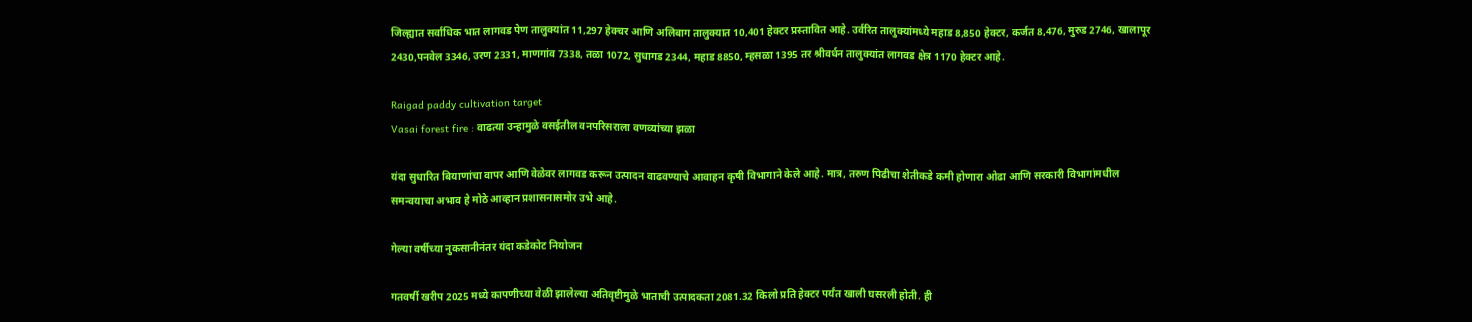जिल्ह्यात सर्वाधिक भात लागवड पेण तालुक्यांत 11,297 हेक्चर आणि अलिबाग तालुक्यात 10,401 हेक्टर प्रस्तावित आहे. उर्वरित तालुक्यांमध्ये महाड 8,850 हेक्टर, कर्जत 8,476, मुरुड 2746, खालापूर 2430,पनवेल 3346, उरण 2331, माणगांव 7338, तळा 1072, सुधागड 2344, महाड 8850, म्हसळा 1395 तर श्रीवर्धन तालुक्यांत लागवड क्षेत्र 1170 हेक्टर आहे.

Raigad paddy cultivation target
Vasai forest fire : वाढत्या उन्हामुळे वसईतील वनपरिसराला वणव्यांच्या झळा

यंदा सुधारित बियाणांचा वापर आणि वेळेवर लागवड करून उत्पादन वाढवण्याचे आवाहन कृषी विभागाने केले आहे. मात्र, तरुण पिढीचा शेतीकडे कमी होणारा ओढा आणि सरकारी विभागांमधील समन्वयाचा अभाव हे मोठे आव्हान प्रशासनासमोर उभे आहे.

गेल्या वर्षीच्या नुकसानीनंतर यंदा कडेकोट नियोजन

गतवर्षी खरीप 2025 मध्ये कापणीच्या वेळी झालेल्या अतिवृष्टीमुळे भाताची उत्पादकता 2081.32 किलो प्रति हेक्टर पर्यंत खाली घसरली होती. ही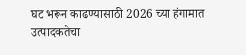घट भरून काढण्यासाठी 2026 च्या हंगामात उत्पादकतेचा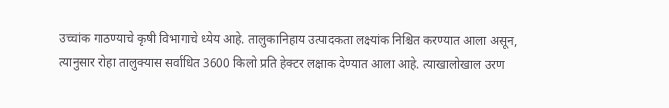उच्चांक गाठण्याचे कृषी विभागाचे ध्येय आहे. तालुकानिहाय उत्पादकता लक्ष्यांक निश्चित करण्यात आला असून, त्यानुसार रोहा तालुक्यास सर्वाधित 3600 किलो प्रति हेक्टर लक्षाक देण्यात आला आहे. त्याखालोखाल उरण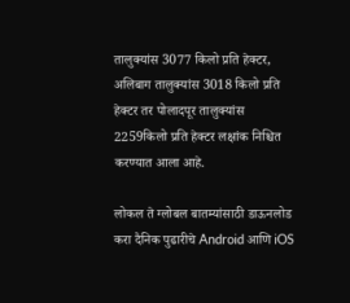तालुक्यांस 3077 किलो प्रति हेक्टर, अलिबाग तालुक्यांस 3018 किलो प्रति हेक्टर तर पोलादपूर तालुक्यांस 2259किलो प्रति हेक्टर लक्षांक निश्चित करण्यात आला आहे.

लोकल ते ग्लोबल बातम्यांसाठी डाऊनलोड करा दैनिक पुढारीचे Android आणि iOS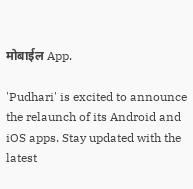मोबाईल App.

'Pudhari' is excited to announce the relaunch of its Android and iOS apps. Stay updated with the latest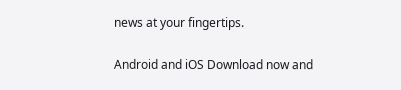news at your fingertips.

Android and iOS Download now and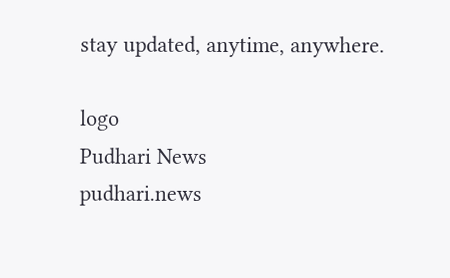stay updated, anytime, anywhere.

logo
Pudhari News
pudhari.news